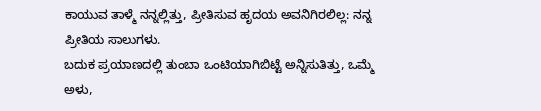ಕಾಯುವ ತಾಳ್ಮೆ ನನ್ನಲ್ಲಿತ್ತು, ಪ್ರೀತಿಸುವ ಹೃದಯ ಅವನಿಗಿರಲಿಲ್ಲ: ನನ್ನ ಪ್ರೀತಿಯ ಸಾಲುಗಳು.
ಬದುಕ ಪ್ರಯಾಣದಲ್ಲಿ ತುಂಬಾ ಒಂಟಿಯಾಗಿಬಿಟ್ಟೆ ಅನ್ನಿಸುತಿತ್ತು, ಒಮ್ಮೆ ಅಳು,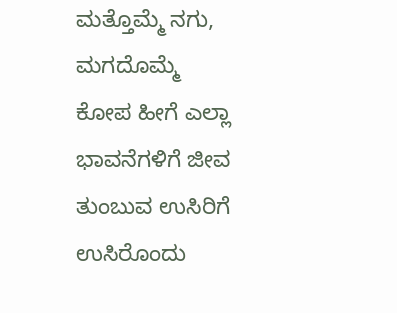ಮತ್ತೊಮ್ಮೆ ನಗು, ಮಗದೊಮ್ಮೆ ಕೋಪ ಹೀಗೆ ಎಲ್ಲಾ ಭಾವನೆಗಳಿಗೆ ಜೀವ ತುಂಬುವ ಉಸಿರಿಗೆ ಉಸಿರೊಂದು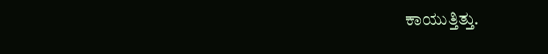ಕಾಯುತ್ತಿತ್ತು.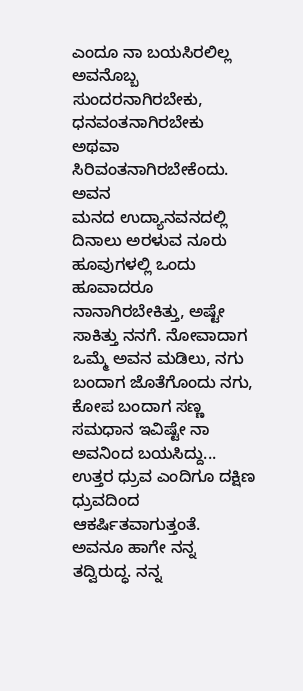ಎಂದೂ ನಾ ಬಯಸಿರಲಿಲ್ಲ ಅವನೊಬ್ಬ ಸುಂದರನಾಗಿರಬೇಕು, ಧನವಂತನಾಗಿರಬೇಕು ಅಥವಾ ಸಿರಿವಂತನಾಗಿರಬೇಕೆಂದು. ಅವನ
ಮನದ ಉದ್ಯಾನವನದಲ್ಲಿ ದಿನಾಲು ಅರಳುವ ನೂರು ಹೂವುಗಳಲ್ಲಿ ಒಂದು ಹೂವಾದರೂ ನಾನಾಗಿರಬೇಕಿತ್ತು, ಅಷ್ಟೇ ಸಾಕಿತ್ತು ನನಗೆ. ನೋವಾದಾಗ ಒಮ್ಮೆ ಅವನ ಮಡಿಲು, ನಗು ಬಂದಾಗ ಜೊತೆಗೊಂದು ನಗು, ಕೋಪ ಬಂದಾಗ ಸಣ್ಣ ಸಮಧಾನ ಇವಿಷ್ಟೇ ನಾ ಅವನಿಂದ ಬಯಸಿದ್ದು...
ಉತ್ತರ ಧ್ರುವ ಎಂದಿಗೂ ದಕ್ಷಿಣ ಧ್ರುವದಿಂದ ಆಕರ್ಷಿತವಾಗುತ್ತಂತೆ. ಅವನೂ ಹಾಗೇ ನನ್ನ ತದ್ವಿರುದ್ಧ. ನನ್ನ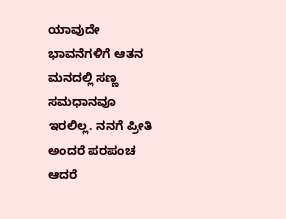ಯಾವುದೇ ಭಾವನೆಗಳಿಗೆ ಆತನ ಮನದಲ್ಲಿ ಸಣ್ಣ ಸಮಧಾನವೂ ಇರಲಿಲ್ಲ. ನನಗೆ ಪ್ರೀತಿ ಅಂದರೆ ಪರಪಂಚ ಆದರೆ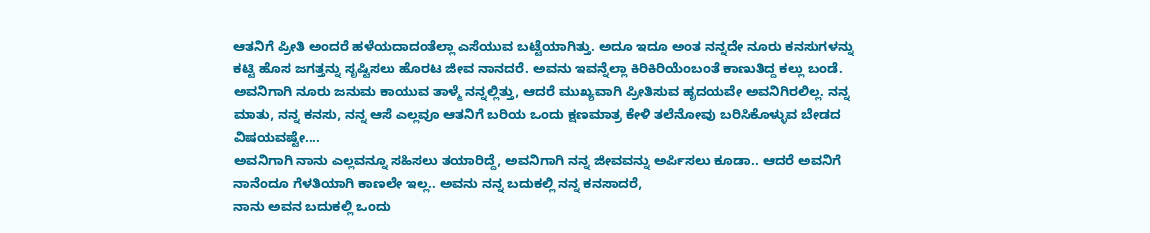ಆತನಿಗೆ ಪ್ರೀತಿ ಅಂದರೆ ಹಳೆಯದಾದಂತೆಲ್ಲಾ ಎಸೆಯುವ ಬಟ್ಟೆಯಾಗಿತ್ತು. ಅದೂ ಇದೂ ಅಂತ ನನ್ನದೇ ನೂರು ಕನಸುಗಳನ್ನು ಕಟ್ಟಿ ಹೊಸ ಜಗತ್ತನ್ನು ಸೃಷ್ಟಿಸಲು ಹೊರಟ ಜೀವ ನಾನದರೆ. ಅವನು ಇವನ್ನೆಲ್ಲಾ ಕಿರಿಕಿರಿಯೆಂಬಂತೆ ಕಾಣುತಿದ್ದ ಕಲ್ಲು ಬಂಡೆ. ಅವನಿಗಾಗಿ ನೂರು ಜನುಮ ಕಾಯುವ ತಾಳ್ಮೆ ನನ್ನಲ್ಲಿತ್ತು, ಆದರೆ ಮುಖ್ಯವಾಗಿ ಪ್ರೀತಿಸುವ ಹೃದಯವೇ ಅವನಿಗಿರಲಿಲ್ಲ. ನನ್ನ ಮಾತು, ನನ್ನ ಕನಸು, ನನ್ನ ಆಸೆ ಎಲ್ಲವೂ ಆತನಿಗೆ ಬರಿಯ ಒಂದು ಕ್ಷಣಮಾತ್ರ ಕೇಳಿ ತಲೆನೋವು ಬರಿಸಿಕೊಳ್ಳುವ ಬೇಡದ ವಿಷಯವಷ್ಟೇ....
ಅವನಿಗಾಗಿ ನಾನು ಎಲ್ಲವನ್ನೂ ಸಹಿಸಲು ತಯಾರಿದ್ದೆ, ಅವನಿಗಾಗಿ ನನ್ನ ಜೀವವನ್ನು ಅರ್ಪಿಸಲು ಕೂಡಾ.. ಆದರೆ ಅವನಿಗೆ ನಾನೆಂದೂ ಗೆಳತಿಯಾಗಿ ಕಾಣಲೇ ಇಲ್ಲ.. ಅವನು ನನ್ನ ಬದುಕಲ್ಲಿ ನನ್ನ ಕನಸಾದರೆ,
ನಾನು ಅವನ ಬದುಕಲ್ಲಿ ಒಂದು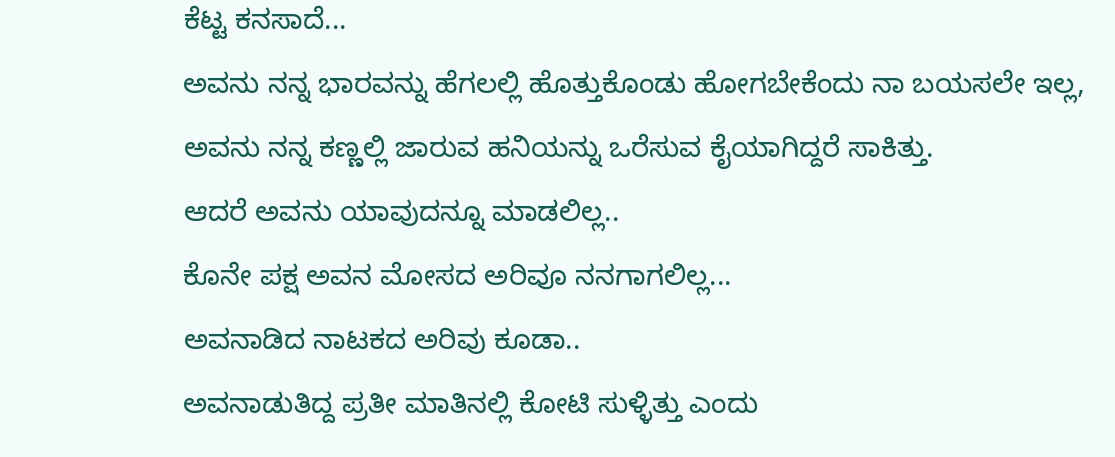ಕೆಟ್ಟ ಕನಸಾದೆ...
ಅವನು ನನ್ನ ಭಾರವನ್ನು ಹೆಗಲಲ್ಲಿ ಹೊತ್ತುಕೊಂಡು ಹೋಗಬೇಕೆಂದು ನಾ ಬಯಸಲೇ ಇಲ್ಲ,
ಅವನು ನನ್ನ ಕಣ್ಣಲ್ಲಿ ಜಾರುವ ಹನಿಯನ್ನು ಒರೆಸುವ ಕೈಯಾಗಿದ್ದರೆ ಸಾಕಿತ್ತು.
ಆದರೆ ಅವನು ಯಾವುದನ್ನೂ ಮಾಡಲಿಲ್ಲ..
ಕೊನೇ ಪಕ್ಷ ಅವನ ಮೋಸದ ಅರಿವೂ ನನಗಾಗಲಿಲ್ಲ...
ಅವನಾಡಿದ ನಾಟಕದ ಅರಿವು ಕೂಡಾ..
ಅವನಾಡುತಿದ್ದ ಪ್ರತೀ ಮಾತಿನಲ್ಲಿ ಕೋಟಿ ಸುಳ್ಳಿತ್ತು ಎಂದು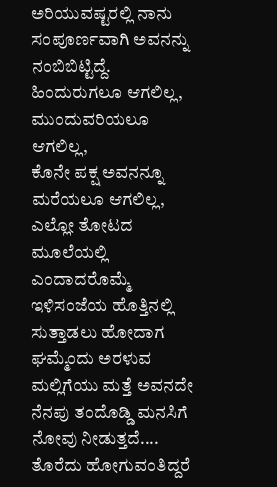ಅರಿಯುವಷ್ಟರಲ್ಲಿ ನಾನು ಸಂಪೂರ್ಣವಾಗಿ ಅವನನ್ನು ನಂಬಿಬಿಟ್ಟಿದ್ದೆ.
ಹಿಂದುರುಗಲೂ ಆಗಲಿಲ್ಲ,
ಮುಂದುವರಿಯಲೂ ಆಗಲಿಲ್ಲ,
ಕೊನೇ ಪಕ್ಷ ಅವನನ್ನೂ ಮರೆಯಲೂ ಆಗಲಿಲ್ಲ,
ಎಲ್ಲೋ ತೋಟದ ಮೂಲೆಯಲ್ಲಿ ಎಂದಾದರೊಮ್ಮೆ ಇಳಿಸಂಜೆಯ ಹೊತ್ತಿನಲ್ಲಿ ಸುತ್ತಾಡಲು ಹೋದಾಗ ಘಮ್ಮೆಂದು ಅರಳುವ ಮಲ್ಲಿಗೆಯು ಮತ್ತೆ ಅವನದೇ ನೆನಪು ತಂದೊಡ್ಡಿ ಮನಸಿಗೆ ನೋವು ನೀಡುತ್ತದೆ....
ತೊರೆದು ಹೋಗುವಂತಿದ್ದರೆ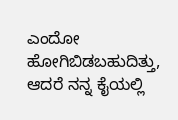ಎಂದೋ ಹೋಗಿಬಿಡಬಹುದಿತ್ತು,
ಆದರೆ ನನ್ನ ಕೈಯಲ್ಲಿ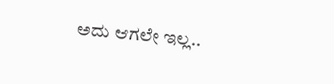ಅದು ಆಗಲೇ ಇಲ್ಲ..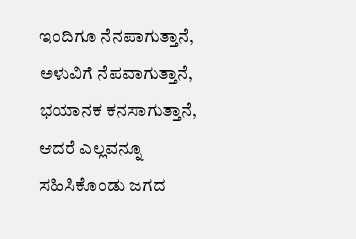ಇಂದಿಗೂ ನೆನಪಾಗುತ್ತಾನೆ,
ಅಳುವಿಗೆ ನೆಪವಾಗುತ್ತಾನೆ,
ಭಯಾನಕ ಕನಸಾಗುತ್ತಾನೆ,
ಆದರೆ ಎಲ್ಲವನ್ನೂ ಸಹಿಸಿಕೊಂಡು ಜಗದ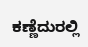ಕಣ್ಣೆದುರಲ್ಲಿ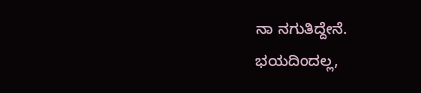ನಾ ನಗುತಿದ್ದೇನೆ.
ಭಯದಿಂದಲ್ಲ,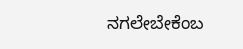ನಗಲೇಬೇಕೆಂಬ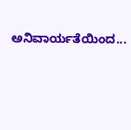ಅನಿವಾರ್ಯತೆಯಿಂದ...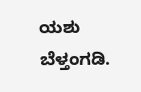ಯಶು ಬೆಳ್ತಂಗಡಿ.